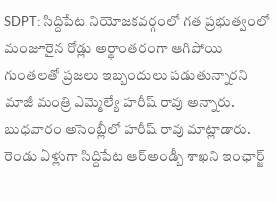SDPT: సిద్దిపేట నియోజకవర్గంలో గత ప్రభుత్వంలో మంజూరైన రోడ్లు అర్థాంతరంగా ఆగిపోయి గుంతలతో ప్రజలు ఇబ్బందులు పడుతున్నారని మాజీ మంత్రి ఎమ్మెల్యే హరీష్ రావు అన్నారు. బుధవారం అసెంబ్లీలో హరీష్ రావు మాట్లాడారు. రెండు ఏళ్లుగా సిద్దిపేట ఆర్అండ్బీ శాఖని ఇంఛార్జ్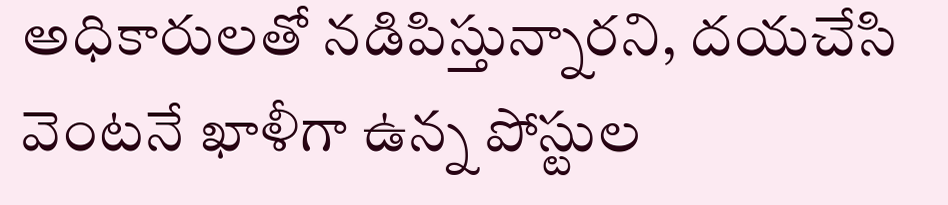అధికారులతో నడిపిస్తున్నారని, దయచేసి వెంటనే ఖాళీగా ఉన్న పోస్టుల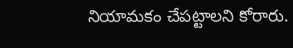నియామకం చేపట్టాలని కోరారు.